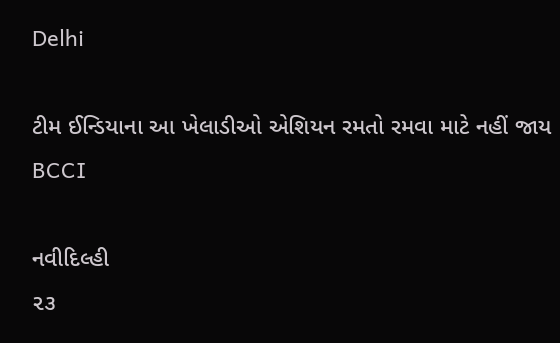Delhi

ટીમ ઈન્ડિયાના આ ખેલાડીઓ એશિયન રમતો રમવા માટે નહીં જાય BCCI

નવીદિલ્હી
૨૩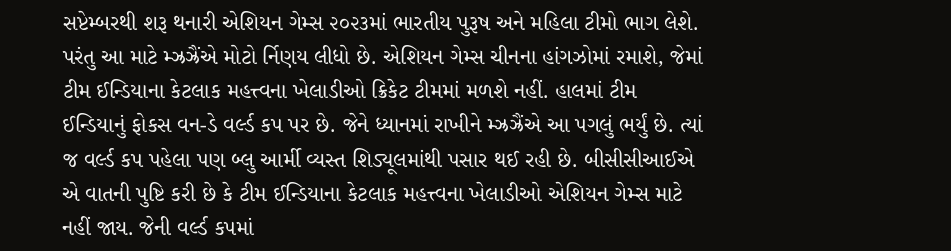સપ્ટેમ્બરથી શરૂ થનારી એશિયન ગેમ્સ ૨૦૨૩માં ભારતીય પુરૂષ અને મહિલા ટીમો ભાગ લેશે. પરંતુ આ માટે મ્ઝ્રઝ્રૈંએ મોટો ર્નિણય લીધો છે. એશિયન ગેમ્સ ચીનના હાંગઝોમાં રમાશે, જેમાં ટીમ ઈન્ડિયાના કેટલાક મહત્ત્વના ખેલાડીઓ ક્રિકેટ ટીમમાં મળશે નહીં. હાલમાં ટીમ ઈન્ડિયાનું ફોકસ વન-ડે વર્લ્ડ કપ પર છે. જેને ધ્યાનમાં રાખીને મ્ઝ્રઝ્રૈંએ આ પગલું ભર્યું છે. ત્યાં જ વર્લ્ડ કપ પહેલા પણ બ્લુ આર્મી વ્યસ્ત શિડ્યૂલમાંથી પસાર થઈ રહી છે. બીસીસીઆઈએ એ વાતની પુષ્ટિ કરી છે કે ટીમ ઈન્ડિયાના કેટલાક મહત્ત્વના ખેલાડીઓ એશિયન ગેમ્સ માટે નહીં જાય. જેની વર્લ્ડ કપમાં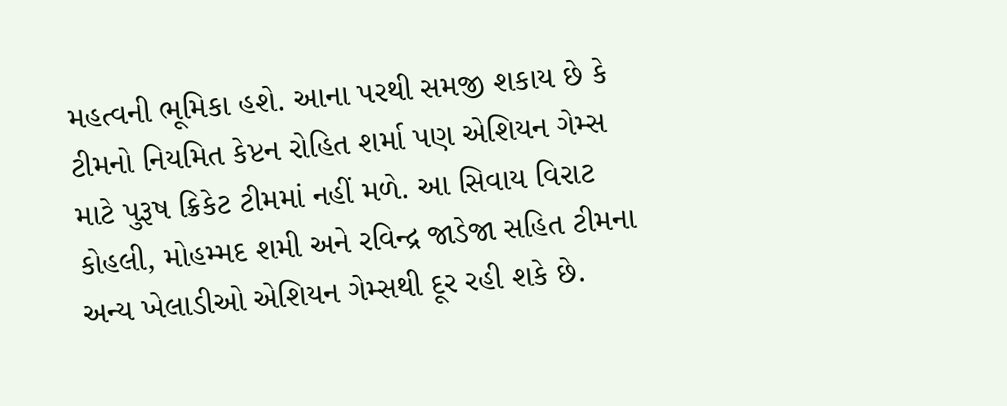મહત્વની ભૂમિકા હશે. આના પરથી સમજી શકાય છે કે ટીમનો નિયમિત કેપ્ટન રોહિત શર્મા પણ એશિયન ગેમ્સ માટે પુરૂષ ક્રિકેટ ટીમમાં નહીં મળે. આ સિવાય વિરાટ કોહલી, મોહમ્મદ શમી અને રવિન્દ્ર જાડેજા સહિત ટીમના અન્ય ખેલાડીઓ એશિયન ગેમ્સથી દૂર રહી શકે છે.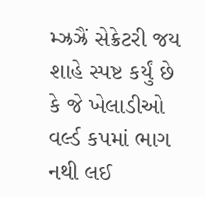મ્ઝ્રઝ્રૈં સેક્રેટરી જય શાહે સ્પષ્ટ કર્યું છે કે જે ખેલાડીઓ વર્લ્ડ કપમાં ભાગ નથી લઈ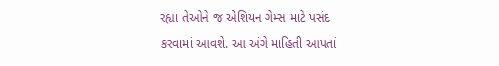રહ્યા તેઓને જ એશિયન ગેમ્સ માટે પસંદ કરવામાં આવશે. આ અંગે માહિતી આપતાં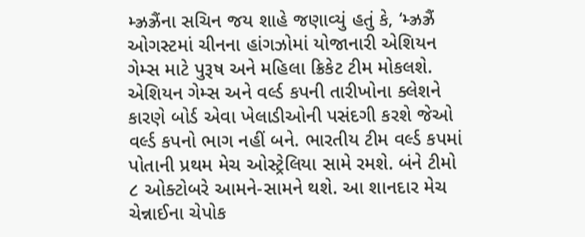મ્ઝ્રઝ્રૈંના સચિન જય શાહે જણાવ્યું હતું કે, ‘મ્ઝ્રઝ્રૈં ઓગસ્ટમાં ચીનના હાંગઝોમાં યોજાનારી એશિયન ગેમ્સ માટે પુરૂષ અને મહિલા ક્રિકેટ ટીમ મોકલશે. એશિયન ગેમ્સ અને વર્લ્ડ કપની તારીખોના ક્લેશને કારણે બોર્ડ એવા ખેલાડીઓની પસંદગી કરશે જેઓ વર્લ્ડ કપનો ભાગ નહીં બને. ભારતીય ટીમ વર્લ્ડ કપમાં પોતાની પ્રથમ મેચ ઓસ્ટ્રેલિયા સામે રમશે. બંને ટીમો ૮ ઓક્ટોબરે આમને-સામને થશે. આ શાનદાર મેચ ચેન્નાઈના ચેપોક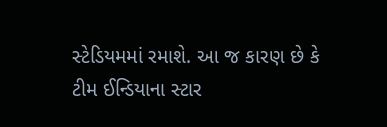સ્ટેડિયમમાં રમાશે. આ જ કારણ છે કે ટીમ ઈન્ડિયાના સ્ટાર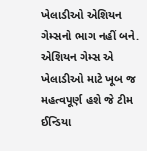ખેલાડીઓ એશિયન ગેમ્સનો ભાગ નહીં બને. એશિયન ગેમ્સ એ ખેલાડીઓ માટે ખૂબ જ મહત્વપૂર્ણ હશે જે ટીમ ઈન્ડિયા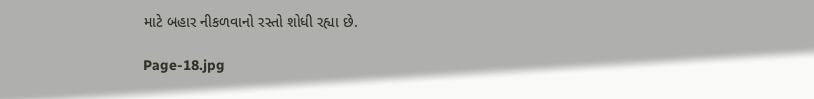માટે બહાર નીકળવાનો રસ્તો શોધી રહ્યા છે.

Page-18.jpg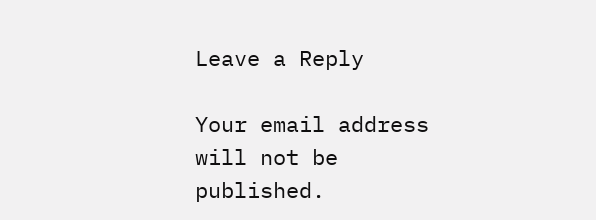Leave a Reply

Your email address will not be published.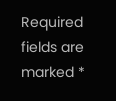Required fields are marked *